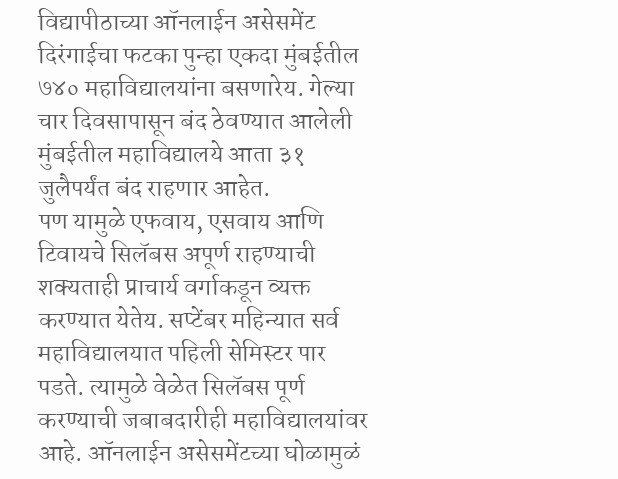विद्यापीठाच्या ऑनलाईन असेसमेंट दिरंगाईचा फटका पुन्हा एकदा मुंबईतील ७४० महाविद्यालयांना बसणारेय. गेल्या चार दिवसापासून बंद ठेवण्यात आलेली मुंबईतील महाविद्यालये आता ३१ जुलैपर्यंत बंद राहणार आहेत.
पण यामुळे एफवाय, एसवाय आणि टिवायचे सिलॅबस अपूर्ण राहण्याची शक्यताही प्राचार्य वर्गाकडून व्यक्त करण्यात येतेय. सप्टेंबर महिन्यात सर्व महाविद्यालयात पहिली सेमिस्टर पार पडते. त्यामुळे वेळेत सिलॅबस पूर्ण करण्याची जबाबदारीही महाविद्यालयांवर आहे. ऑनलाईन असेसमेंटच्या घोळामुळं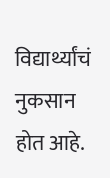विद्यार्थ्यांचं नुकसान होत आहे.